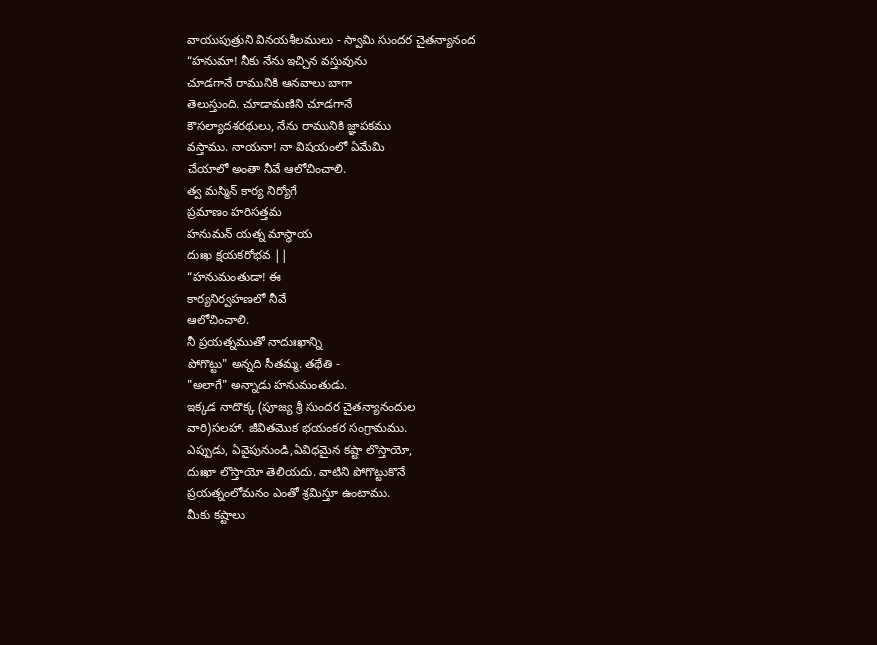వాయుపుత్రుని వినయశీలములు - స్వామి సుందర చైతన్యానంద
“హనుమా! నీకు నేను ఇచ్చిన వస్తువును
చూడగానే రామునికి ఆనవాలు బాగా
తెలుస్తుంది. చూడామణిని చూడగానే
కౌసల్యాదశరథులు, నేను రామునికి జ్ఞాపకము
వస్తాము. నాయనా! నా విషయంలో ఏమేమి
చేయాలో అంతా నీవే ఆలోచించాలి.
త్వ మస్మిన్ కార్య నిర్యోగే
ప్రమాణం హరిసత్తమ
హనుమన్ యత్న మాస్థాయ
దుఃఖ క్షయకరోభవ ||
“హనుమంతుడా! ఈ
కార్యనిర్వహణలో నీవే
ఆలోచించాలి.
నీ ప్రయత్నముతో నాదుఃఖాన్ని
పోగొట్టు" అన్నది సీతమ్మ. తథేతి -
"అలాగే" అన్నాడు హనుమంతుడు.
ఇక్కడ నాదొక్క (పూజ్య శ్రీ సుందర చైతన్యానందుల
వారి)సలహా. జీవితమొక భయంకర సంగ్రామము.
ఎప్పుడు, ఏవైపునుండి,ఏవిధమైన కష్టా లొస్తాయో,
దుఃఖా లొస్తాయో తెలియదు. వాటిని పోగొట్టుకొనే
ప్రయత్నంలోమనం ఎంతో శ్రమిస్తూ ఉంటాము.
మీకు కష్టాలు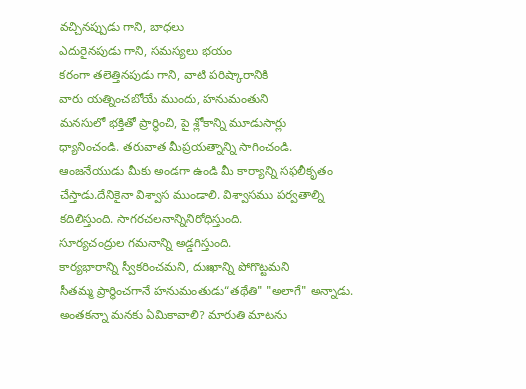వచ్చినప్పుడు గాని, బాధలు
ఎదురైనపుడు గాని, సమస్యలు భయం
కరంగా తలెత్తినపుడు గాని, వాటి పరిష్కారానికి
వారు యత్నించబోయే ముందు, హనుమంతుని
మనసులో భక్తితో ప్రార్థించి, పై శ్లోకాన్ని మూడుసార్లు
ధ్యానించండి. తరువాత మీప్రయత్నాన్ని సాగించండి.
ఆంజనేయుడు మీకు అండగా ఉండి మీ కార్యాన్ని సఫలీకృతం
చేస్తాడు.దేనికైనా విశ్వాస ముండాలి. విశ్వాసము పర్వతాల్ని కదిలిస్తుంది. సాగరచలనాన్నినిరోధిస్తుంది.
సూర్యచంద్రుల గమనాన్ని అడ్డగిస్తుంది.
కార్యభారాన్ని స్వీకరించమని, దుఃఖాన్ని పోగొట్టమని
సీతమ్మ ప్రార్థించగానే హనుమంతుడు“తథేతి" "అలాగే" అన్నాడు. అంతకన్నా మనకు ఏమికావాలి? మారుతి మాటను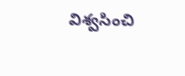విశ్వసించి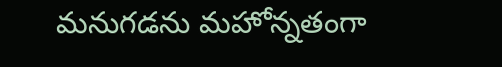మనుగడను మహోన్నతంగా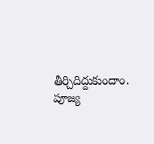తీర్చిదిద్దుకుందాం.
పూజ్య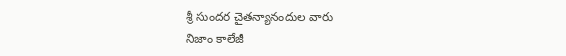శ్రీ సుందర చైతన్యానందుల వారు
నిజాం కాలేజీ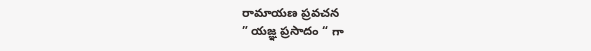రామాయణ ప్రవచన
” యజ్ఞ ప్రసాదం “ గా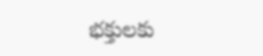భక్తులకు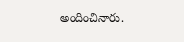అందించినారు.